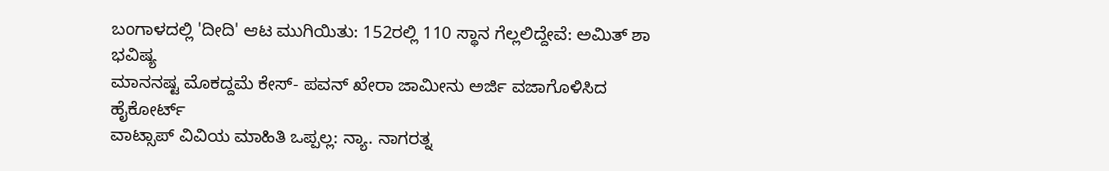ಬಂಗಾಳದಲ್ಲಿ 'ದೀದಿ' ಆಟ ಮುಗಿಯಿತು: 152ರಲ್ಲಿ 110 ಸ್ಥಾನ ಗೆಲ್ಲಲಿದ್ದೇವೆ: ಅಮಿತ್ ಶಾ ಭವಿಷ್ಯ
ಮಾನನಷ್ಟ ಮೊಕದ್ದಮೆ ಕೇಸ್- ಪವನ್ ಖೇರಾ ಜಾಮೀನು ಅರ್ಜಿ ವಜಾಗೊಳಿಸಿದ ಹೈಕೋರ್ಟ್
ವಾಟ್ಸಾಪ್ ವಿವಿಯ ಮಾಹಿತಿ ಒಪ್ಪಲ್ಲ: ನ್ಯಾ. ನಾಗರತ್ನ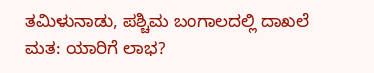ತಮಿಳುನಾಡು, ಪಶ್ಚಿಮ ಬಂಗಾಲದಲ್ಲಿ ದಾಖಲೆ ಮತ: ಯಾರಿಗೆ ಲಾಭ?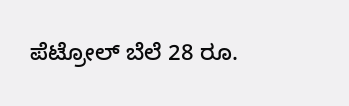ಪೆಟ್ರೋಲ್ ಬೆಲೆ 28 ರೂ.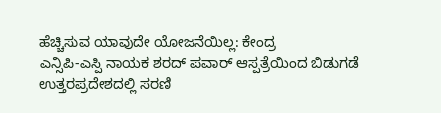ಹೆಚ್ಚಿಸುವ ಯಾವುದೇ ಯೋಜನೆಯಿಲ್ಲ: ಕೇಂದ್ರ
ಎನ್ಸಿಪಿ-ಎಸ್ಪಿ ನಾಯಕ ಶರದ್ ಪವಾರ್ ಆಸ್ಪತ್ರೆಯಿಂದ ಬಿಡುಗಡೆ
ಉತ್ತರಪ್ರದೇಶದಲ್ಲಿ ಸರಣಿ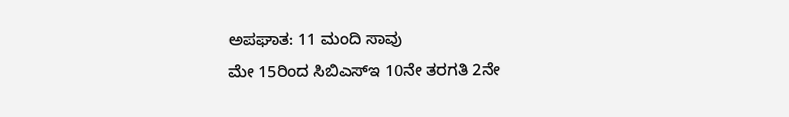ಅಪಘಾತ: 11 ಮಂದಿ ಸಾವು
ಮೇ 15ರಿಂದ ಸಿಬಿಎಸ್ಇ 10ನೇ ತರಗತಿ 2ನೇ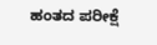ಹಂತದ ಪರೀಕ್ಷೆ